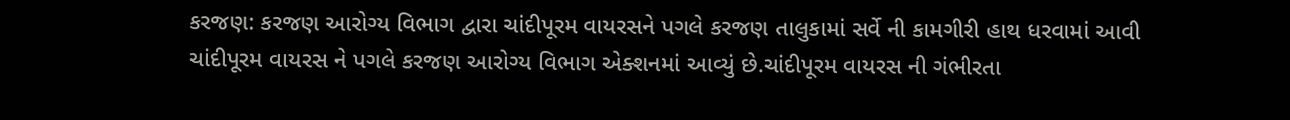કરજણ: કરજણ આરોગ્ય વિભાગ દ્વારા ચાંદીપૂરમ વાયરસને પગલે કરજણ તાલુકામાં સર્વે ની કામગીરી હાથ ધરવામાં આવી
ચાંદીપૂરમ વાયરસ ને પગલે કરજણ આરોગ્ય વિભાગ એક્શનમાં આવ્યું છે.ચાંદીપૂરમ વાયરસ ની ગંભીરતા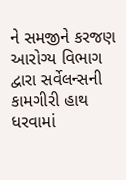ને સમજીને કરજણ આરોગ્ય વિભાગ દ્વારા સર્વેલન્સની કામગીરી હાથ ધરવામાં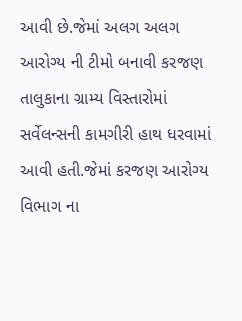આવી છે.જેમાં અલગ અલગ આરોગ્ય ની ટીમો બનાવી કરજણ તાલુકાના ગ્રામ્ય વિસ્તારોમાં સર્વેલન્સની કામગીરી હાથ ધરવામાં આવી હતી.જેમાં કરજણ આરોગ્ય વિભાગ ના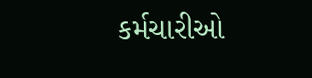કર્મચારીઓ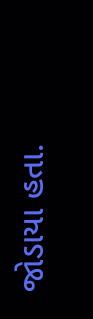જોડાયા હતા.